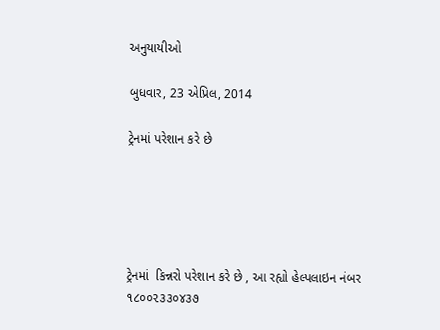અનુયાયીઓ

બુધવાર, 23 એપ્રિલ, 2014

ટ્રેનમાં પરેશાન કરે છે





ટ્રેનમાં  કિન્નરો પરેશાન કરે છે , આ રહ્યો હેલ્પલાઇન નંબર ૧૮૦૦૨૩૩૦૪૩૭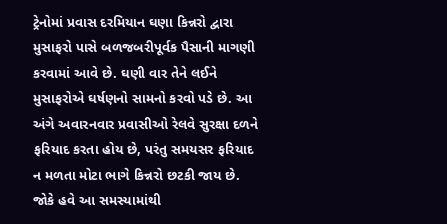ટ્રેનોમાં પ્રવાસ દરમિયાન ઘણા કિન્નરો દ્વારા મુસાફરો પાસે બળજબરીપૂર્વક પૈસાની માગણી કરવામાં આવે છે. ઘણી વાર તેને લઈને મુસાફરોએ ઘર્ષણનો સામનો કરવો પડે છે. આ અંગે અવારનવાર પ્રવાસીઓ રેલવે સુરક્ષા દળને ફરિયાદ કરતા હોય છે, પરંતુ સમયસર ફરિયાદ ન મળતા મોટા ભાગે કિન્નરો છટકી જાય છે. જોકે હવે આ સમસ્યામાંથી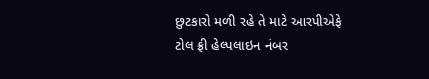છુટકારો મળી રહે તે માટે આરપીએફે ટોલ ફ્રી હેલ્પલાઇન નંબર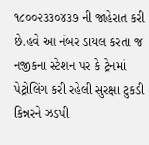૧૮૦૦૨૩૩૦૪૩૭ ની જાહેરાત કરી છે.હવે આ નંબર ડાયલ કરતા જ નજીકના સ્ટેશન પર કે ટ્રેનમાં પેટ્રોલિંગ કરી રહેલી સુરક્ષા ટુકડી કિન્નરને ઝડપી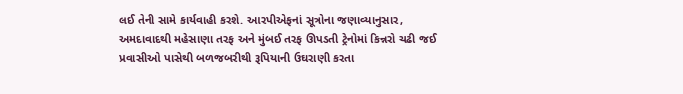લઈ તેની સામે કાર્યવાહી કરશે. આરપીએફનાં સૂત્રોના જણાવ્યાનુસાર, અમદાવાદથી મહેસાણા તરફ અને મુંબઈ તરફ ઊપડતી ટ્રેનોમાં કિન્નરો ચઢી જઈ પ્રવાસીઓ પાસેથી બળજબરીથી રૂપિયાની ઉઘરાણી કરતા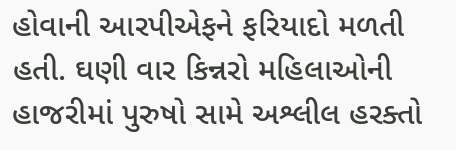હોવાની આરપીએફને ફરિયાદો મળતી હતી. ઘણી વાર કિન્નરો મહિલાઓની હાજરીમાં પુરુષો સામે અશ્લીલ હરક્તો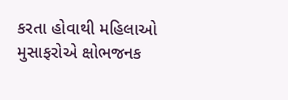કરતા હોવાથી મહિલાઓ મુસાફરોએ ક્ષોભજનક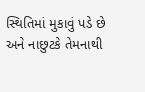સ્થિતિમાં મુકાવું પડે છે અને નાછુટકે તેમનાથી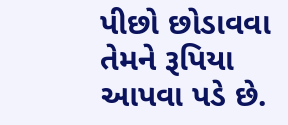પીછો છોડાવવા તેમને રૂપિયા આપવા પડે છે.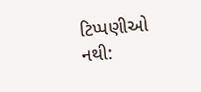ટિપ્પણીઓ નથી: